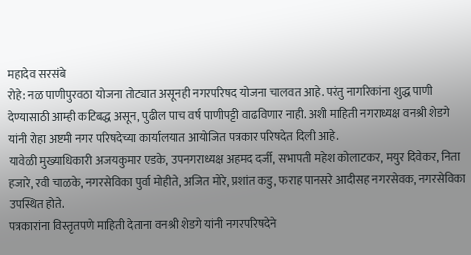महादेव सरसंबे
रोहे: नळ पाणीपुरवठा योजना तोट्यात असूनही नगरपरिषद योजना चालवत आहे. परंतु नागरिकांना शुद्ध पाणी देण्यासाठी आम्ही कटिबद्ध असून, पुढील पाच वर्ष पाणीपट्टी वाढविणार नाही. अशी माहिती नगराध्यक्ष वनश्री शेडगे यांनी रोहा अष्टमी नगर परिषदेच्या कार्यालयात आयोजित पत्रकार परिषदेत दिली आहे.
यावेळी मुख्याधिकारी अजयकुमार एडके, उपनगराध्यक्ष अहमद दर्जी, सभापती महेश कोलाटकर, मयुर दिवेकर, निता हजारे, रवी चाळके, नगरसेविका पुर्वा मोहीते, अजित मोरे, प्रशांत कडु, फराह पानसरे आदीसह नगरसेवक, नगरसेविका उपस्थित होते.
पत्रकारांना विस्तृतपणे माहिती देताना वनश्री शेडगे यांनी नगरपरिषदेने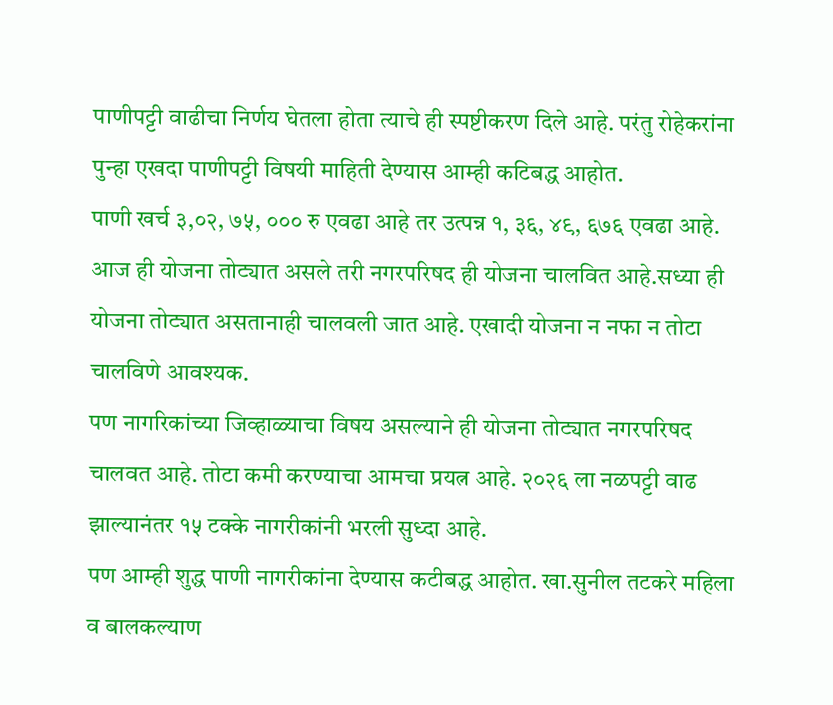पाणीपट्टी वाढीचा निर्णय घेतला होता त्याचे ही स्पष्टीकरण दिले आहे. परंतु रोहेकरांना पुन्हा एखदा पाणीपट्टी विषयी माहिती देण्यास आम्ही कटिबद्ध आहोत.
पाणी खर्च ३,०२, ७५, ००० रु एवढा आहे तर उत्पन्न १, ३६, ४९, ६७६ एवढा आहे. आज ही योजना तोट्यात असले तरी नगरपरिषद ही योजना चालवित आहे.सध्या ही योजना तोट्यात असतानाही चालवली जात आहे. एखादी योजना न नफा न तोटा चालविणे आवश्यक.
पण नागरिकांच्या जिव्हाळ्याचा विषय असल्याने ही योजना तोट्यात नगरपरिषद चालवत आहे. तोटा कमी करण्याचा आमचा प्रयत्न आहे. २०२६ ला नळपट्टी वाढ झाल्यानंतर १५ टक्के नागरीकांनी भरली सुध्दा आहे.
पण आम्ही शुद्ध पाणी नागरीकांना देण्यास कटीबद्ध आहोत. खा.सुनील तटकरे महिला व बालकल्याण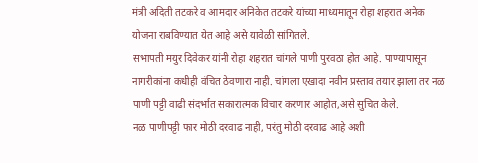मंत्री अदिती तटकरे व आमदार अनिकेत तटकरे यांच्या माध्यमातून रोहा शहरात अनेक योजना राबविण्यात येत आहे असे यावेळी सांगितले.
सभापती मयुर दिवेकर यांनी रोहा शहरात चांगले पाणी पुरवठा होत आहे. पाण्यापासून नागरीकांना कधीही वंचित ठेवणारा नाही. चांगला एखादा नवीन प्रस्ताव तयार झाला तर नळ पाणी पट्टी वाढी संदर्भात सकारात्मक विचार करणार आहोत,असे सुचित केले.
नळ पाणीपट्टी फार मोठी दरवाढ नाही, परंतु मोठी दरवाढ आहे अशी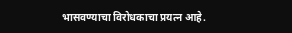भासवण्याचा विरोधकाचा प्रयत्न आहे.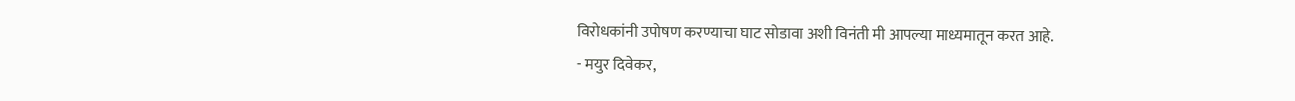विरोधकांनी उपोषण करण्याचा घाट सोडावा अशी विनंती मी आपल्या माध्यमातून करत आहे.
- मयुर दिवेकर,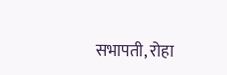सभापती, रोहा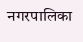नगरपालिका